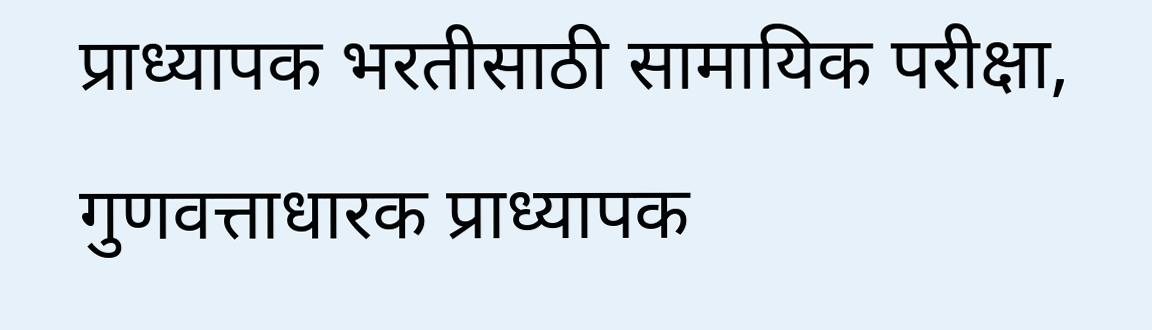प्राध्यापक भरतीसाठी सामायिक परीक्षा, गुणवत्ताधारक प्राध्यापक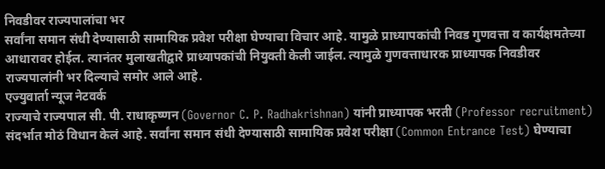निवडीवर राज्यपालांचा भर
सर्वांना समान संधी देण्यासाठी सामायिक प्रवेश परीक्षा घेण्याचा विचार आहे. यामुळे प्राध्यापकांची निवड गुणवत्ता व कार्यक्षमतेच्या आधारावर होईल. त्यानंतर मुलाखतीद्वारे प्राध्यापकांची नियुक्ती केली जाईल. त्यामुळे गुणवत्ताधारक प्राध्यापक निवडीवर राज्यपालांनी भर दिल्याचे समोर आले आहे.
एज्युवार्ता न्यूज नेटवर्क
राज्याचे राज्यपाल सी. पी. राधाकृष्णन (Governor C. P. Radhakrishnan) यांनी प्राध्यापक भरती (Professor recruitment) संदर्भात मोठं विधान केलं आहे. सर्वांना समान संधी देण्यासाठी सामायिक प्रवेश परीक्षा (Common Entrance Test) घेण्याचा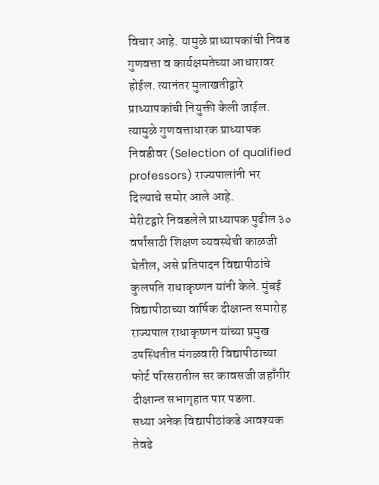विचार आहे. यामुळे प्राध्यापकांची निवड गुणवत्ता व कार्यक्षमतेच्या आधारावर होईल. त्यानंतर मुलाखतीद्वारे प्राध्यापकांची नियुक्ती केली जाईल. त्यामुळे गुणवत्ताधारक प्राध्यापक निवडीवर (Selection of qualified professors) राज्यपालांनी भर दिल्याचे समोर आले आहे.
मेरीटद्वारे निवडलेले प्राध्यापक पुढील ३० वर्षांसाठी शिक्षण व्यवस्थेची काळजी घेतील, असे प्रतिपादन विद्यापीठांचे कुलपति राधाकृष्णन यांनी केले. मुंबई विद्यापीठाच्या वार्षिक दीक्षान्त समारोह राज्यपाल राधाकृष्णन यांच्या प्रमुख उपस्थितीत मंगळवारी विद्यापीठाच्या फोर्ट परिसरातील सर कावसजी जहाँगीर दीक्षान्त सभागृहात पार पडला.
सध्या अनेक विद्यापीठांकडे आवश्यक तेवढे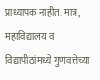प्राध्यापक नाहीत. मात्र, महाविद्यालय व विद्यापीठांमध्ये गुणवत्तेच्या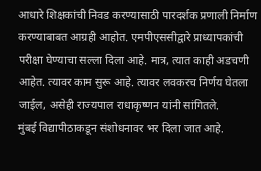आधारे शिक्षकांची निवड करण्यासाठी पारदर्शक प्रणाली निर्माण करण्याबाबत आग्रही आहोत. एमपीएससीद्वारे प्राध्यापकांची परीक्षा घेण्याचा सल्ला दिला आहे. मात्र, त्यात काही अडचणी आहेत. त्यावर काम सुरू आहे. त्यावर लवकरच निर्णय घेतला जाईल, असेही राज्यपाल राधाकृष्णन यांनी सांगितले.
मुंबई विद्यापीठाकडून संशोधनावर भर दिला जात आहे.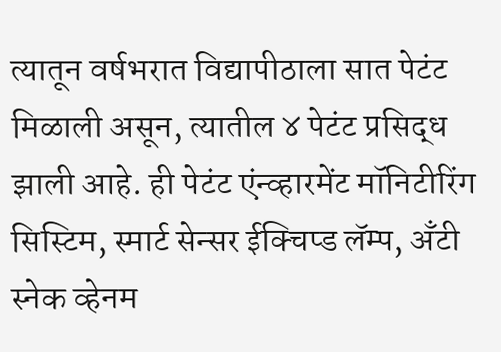त्यातून वर्षभरात विद्यापीठाला सात पेटंट मिळाली असून, त्यातील ४ पेटंट प्रसिद्ध झाली आहे. ही पेटंट एंन्व्हारमेंट मॉनिटीरिंग सिस्टिम, स्मार्ट सेन्सर ईक्चिप्ड लॅम्प, अँटी स्नेक व्हेनम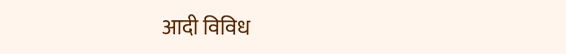आदी विविध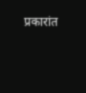प्रकारांत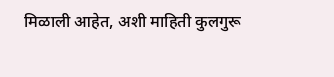मिळाली आहेत, अशी माहिती कुलगुरू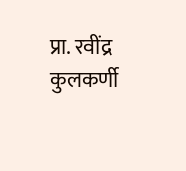प्रा. रवींद्र कुलकर्णी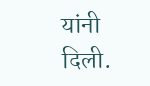यांनी दिली.